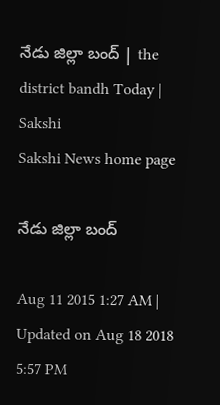నేడు జిల్లా బంద్ | the district bandh Today | Sakshi
Sakshi News home page

నేడు జిల్లా బంద్

Aug 11 2015 1:27 AM | Updated on Aug 18 2018 5:57 PM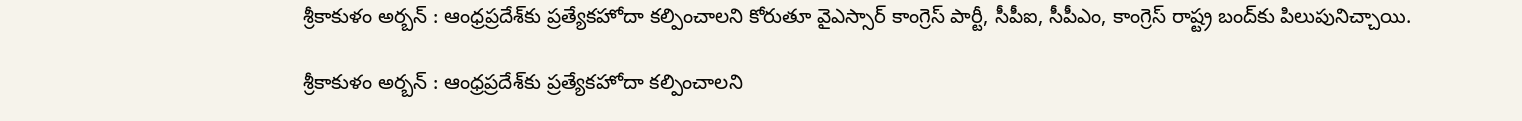శ్రీకాకుళం అర్బన్ : ఆంధ్రప్రదేశ్‌కు ప్రత్యేకహోదా కల్పించాలని కోరుతూ వైఎస్సార్ కాంగ్రెస్ పార్టీ, సీపీఐ, సీపీఎం, కాంగ్రెస్ రాష్ట్ర బంద్‌కు పిలుపునిచ్చాయి.

శ్రీకాకుళం అర్బన్ : ఆంధ్రప్రదేశ్‌కు ప్రత్యేకహోదా కల్పించాలని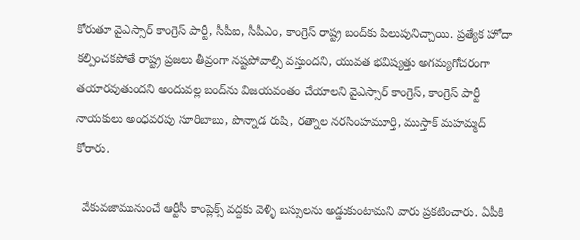కోరుతూ వైఎస్సార్ కాంగ్రెస్ పార్టీ, సీపీఐ, సీపీఎం, కాంగ్రెస్ రాష్ట్ర బంద్‌కు పిలుపునిచ్చాయి. ప్రత్యేక హోదా కల్పించకపోతే రాష్ట్ర ప్రజలు తీవ్రంగా నష్టపోవాల్సి వస్తుందని, యువత భవిష్యత్తు అగమ్యగోచరంగా తయారవుతుందని అందువల్ల బంద్‌ను విజయవంతం చేయాలని వైఎస్సార్ కాంగ్రెస్, కాంగ్రెస్ పార్టీ నాయకులు అంధవరపు సూరిబాబు, పొన్నాడ రుషి, రత్నాల నరసింహమూర్తి, ముస్తాక్ మహమ్మద్ కోరారు.

  వేకువజామునుంచే ఆర్టీసీ కాంప్లెక్స్ వద్దకు వెళ్ళి బస్సులను అడ్డుకుంటామని వారు ప్రకటించారు. ఏపీకి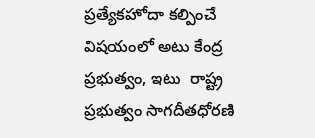ప్రత్యేకహోదా కల్పించే విషయంలో అటు కేంద్ర ప్రభుత్వం, ఇటు  రాష్ట్ర ప్రభుత్వం సాగదీతధోరణి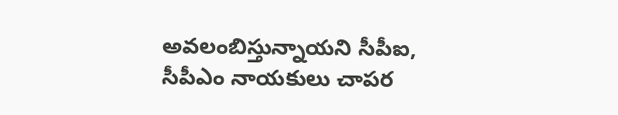అవలంబిస్తున్నాయని సీపీఐ, సీపీఎం నాయకులు చాపర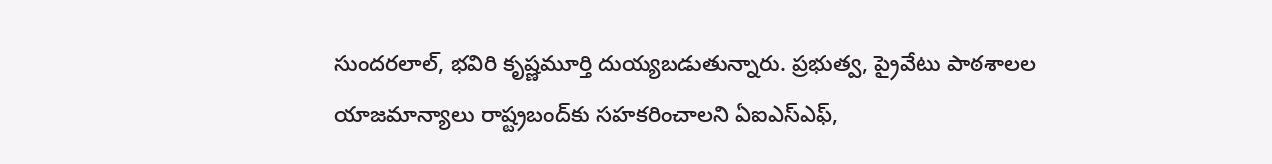సుందరలాల్, భవిరి కృష్ణమూర్తి దుయ్యబడుతున్నారు. ప్రభుత్వ, ప్రైవేటు పాఠశాలల యాజమాన్యాలు రాష్ట్రబంద్‌కు సహకరించాలని ఏఐఎస్‌ఎఫ్,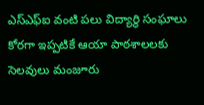ఎస్‌ఎఫ్‌ఐ వంటి పలు విద్యార్థి సంఘాలు కోరగా ఇప్పటికే ఆయా పాఠశాలలకు సెలవులు మంజూరు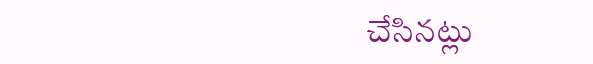చేసినట్లు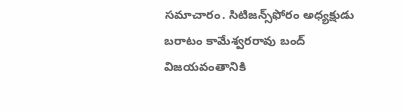సమాచారం. సిటిజన్స్‌ఫోరం అధ్యక్షుడు బరాటం కామేశ్వరరావు బంద్ విజయవంతానికి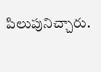పిలుపునిచ్చారు.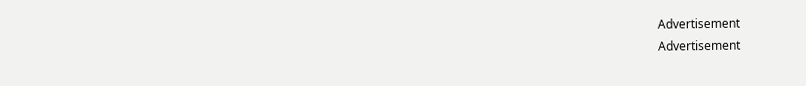Advertisement
Advertisement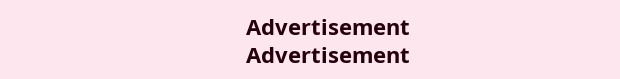Advertisement
Advertisement